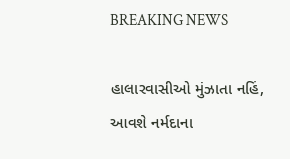BREAKING NEWS

હાલારવાસીઓ મુંઝાતા નહિં, આવશે નર્મદાના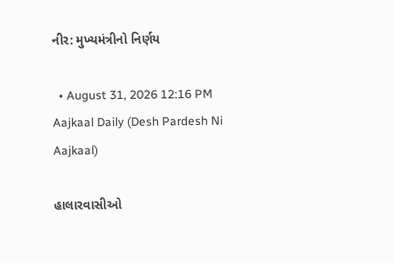નીર: મુખ્યમંત્રીનો નિર્ણય

  • August 31, 2026 12:16 PM
Aajkaal Daily (Desh Pardesh Ni Aajkaal)

હાલારવાસીઓ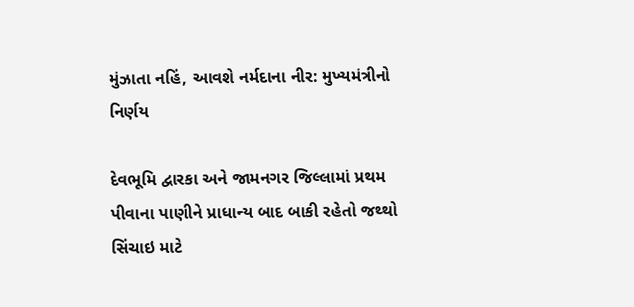મુંઝાતા નહિં, આવશે નર્મદાના નીર: મુખ્યમંત્રીનો નિર્ણય

દેવભૂમિ દ્વારકા અને જામનગર જિલ્લામાં પ્રથમ પીવાના પાણીને પ્રાધાન્ય બાદ બાકી રહેતો જથ્થો સિંચાઇ માટે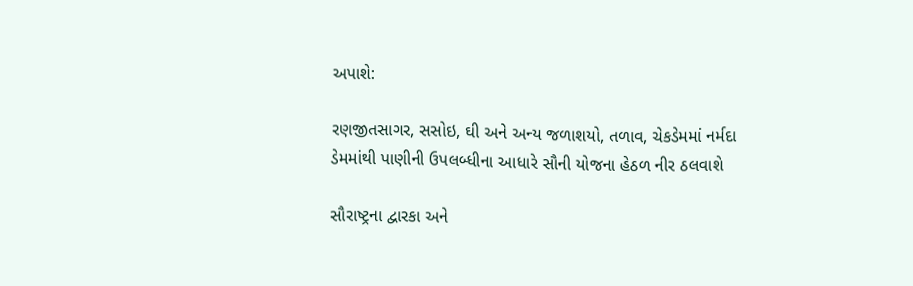અપાશે:

રણજીતસાગર, સસોઇ, ઘી અને અન્ય જળાશયો, તળાવ, ચેકડેમમાં નર્મદા ડેમમાંથી પાણીની ઉપલબ્ધીના આધારે સૌની યોજના હેઠળ નીર ઠલવાશે

સૌરાષ્ટ્રના દ્વારકા અને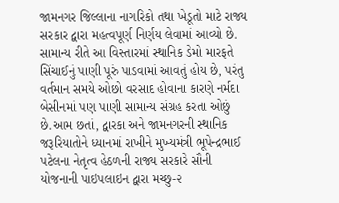જામનગર જિલ્લાના નાગરિકો તથા ખેડૂતો માટે રાજ્ય સરકાર દ્વારા મહત્વપૂર્ણ નિર્ણય લેવામાં આવ્યો છે. સામાન્ય રીતે આ વિસ્તારમાં સ્થાનિક ડેમો મારફતે સિંચાઈનું પાણી પૂરું પાડવામાં આવતું હોય છે, પરંતુ વર્તમાન સમયે ઓછો વરસાદ હોવાના કારણે નર્મદા બેસીનમાં પણ પાણી સામાન્ય સંગ્રહ કરતા ઓછું છે.આમ છતાં, દ્વારકા અને જામનગરની સ્થાનિક જરૂરિયાતોને ધ્યાનમાં રાખીને મુખ્યમંત્રી ભૂપેન્દ્રભાઈ પટેલના નેતૃત્વ હેઠળની રાજ્ય સરકારે સૌની યોજનાની પાઇપલાઇન દ્વારા મચ્છુ-૨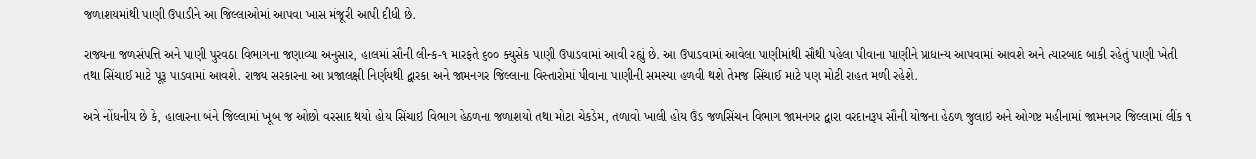જળાશયમાંથી પાણી ઉપાડીને આ જિલ્લાઓમાં આપવા ખાસ મંજૂરી આપી દીધી છે.

રાજ્યના જળસંપત્તિ અને પાણી પુરવઠા વિભાગના જણાવ્યા અનુસાર, હાલમાં સૌની લીન્ક-૧ મારફતે ૬૦૦ ક્યુસેક પાણી ઉપાડવામાં આવી રહ્યું છે. આ ઉપાડવામાં આવેલા પાણીમાંથી સૌથી પહેલા પીવાના પાણીને પ્રાધાન્ય આપવામાં આવશે અને ત્યારબાદ બાકી રહેતું પાણી ખેતી તથા સિંચાઈ માટે પૂરૂ પાડવામાં આવશે. રાજ્ય સરકારના આ પ્રજાલક્ષી નિર્ણયથી દ્વારકા અને જામનગર જિલ્લાના વિસ્તારોમાં પીવાના પાણીની સમસ્યા હળવી થશે તેમજ સિંચાઈ માટે પણ મોટી રાહત મળી રહેશે.

અત્રે નોંધનીય છે કે, હાલારના બંને જિલ્લામાં ખૂબ જ ઓછો વરસાદ થયો હોય સિંચાઇ વિભાગ હેઠળના જળાશયો તથા મોટા ચેકડેમ, તળાવો ખાલી હોય ઉંડ જળસિંચન વિભાગ જામનગર દ્વારા વરદાનરૂપ સૌની યોજના હેઠળ જુલાઇ અને ઓગષ્ટ મહીનામાં જામનગર જિલ્લામાં લીંક ૧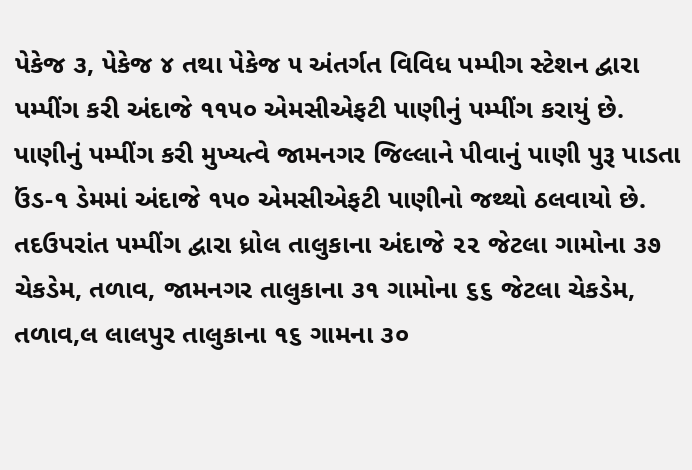પેકેજ ૩, પેકેજ ૪ તથા પેકેજ ૫ અંતર્ગત વિવિધ પમ્પીગ સ્ટેશન દ્વારા પમ્પીંગ કરી અંદાજે ૧૧૫૦ એમસીએફટી પાણીનું પમ્પીંગ કરાયું છે. પાણીનું પમ્પીંગ કરી મુખ્યત્વે જામનગર જિલ્લાને પીવાનું પાણી પુરૂ પાડતા ઉંડ-૧ ડેમમાં અંદાજે ૧૫૦ એમસીએફટી પાણીનો જથ્થો ઠલવાયો છે. તદઉપરાંત પમ્પીંગ દ્વારા ધ્રોલ તાલુકાના અંદાજે ૨૨ જેટલા ગામોના ૩૭ ચેકડેમ, તળાવ, જામનગર તાલુકાના ૩૧ ગામોના ૬૬ જેટલા ચેકડેમ, તળાવ,લ લાલપુર તાલુકાના ૧૬ ગામના ૩૦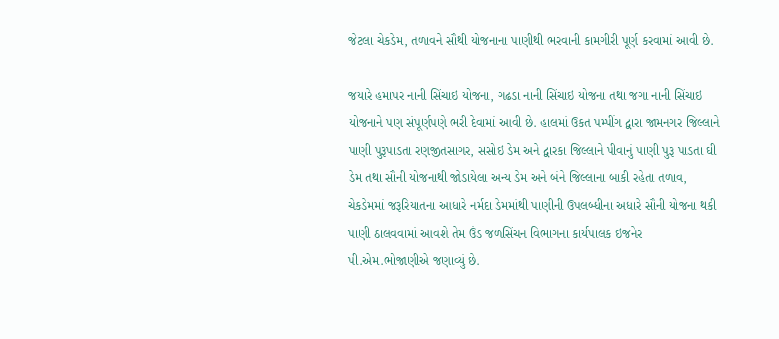જેટલા ચેકડેમ, તળાવને સૌથી યોજનાના પાણીથી ભરવાની કામગીરી પૂર્ણ કરવામાં આવી છે.

જયારે હમાપર નાની સિંચાઇ યોજના, ગઢડા નાની સિંચાઇ યોજના તથા જગા નાની સિંચાઇ યોજનાને પણ સંપૂર્ણપણે ભરી દેવામાં આવી છે. હાલમાં ઉકત પમ્પીંગ દ્વારા જામનગર જિલ્લાને પાણી પુરૂપાડતા રણજીતસાગર, સસોઇ ડેમ અને દ્વારકા જિલ્લાને પીવાનું ૫ાણી પુરૂ પાડતા ઘી ડેમ તથા સૌની યોજનાથી જોડાયેલા અન્ય ડેમ અને બંને જિલ્લાના બાકી રહેતા તળાવ, ચેકડેમમાં જરૂરિયાતના આધારે નર્મદા ડેમમાંથી પાણીની ઉપલબ્ધીના અધારે સૌની યોજના થકી પાણી ઠાલવવામાં આવશે તેમ ઉંડ જળસિંચન વિભાગના કાર્યપાલક ઇજનેર પી.એમ.ભોજાણીએ જણાવ્યું છે.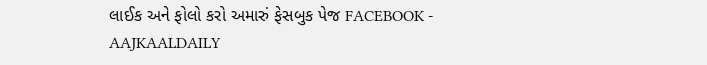લાઈક અને ફોલો કરો અમારું ફેસબુક પેજ FACEBOOK - AAJKAALDAILY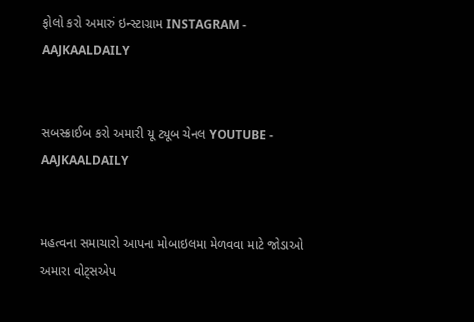ફોલો કરો અમારું ઇન્સ્ટાગ્રામ INSTAGRAM - AAJKAALDAILY


સબસ્ક્રાઈબ કરો અમારી યૂ ટ્યૂબ ચેનલ YOUTUBE - AAJKAALDAILY


મહત્વના સમાચારો આપના મોબાઇલમા મેળવવા માટે જોડાઓ અમારા વોટ્સએપ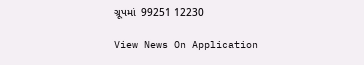ગ્રૂપમાં  99251 12230

View News On Application